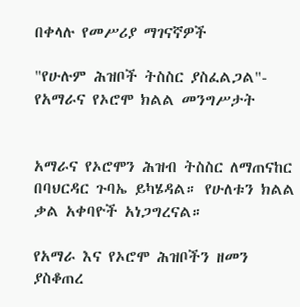በቀላሉ የመሥሪያ ማገናኛዎች

"የሁሉም ሕዝቦች ትስስር ያስፈልጋል"- የአማራና የኦሮሞ ክልል መንግሥታት


አማራና የኦሮሞን ሕዝብ ትስስር ለማጠናከር በባህርዳር ጉባኤ ይካሄዳል። የሁለቱን ክልል ቃል አቀባዮች አነጋግረናል።

የአማራ እና የኦሮሞ ሕዝቦችን ዘመን ያስቆጠረ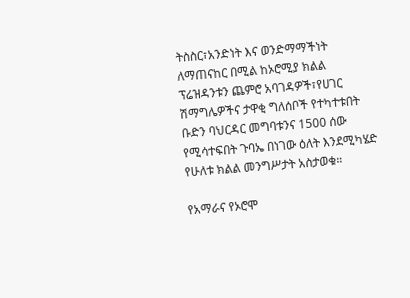ትስስር፣አንድነት እና ወንድማማችነት ለማጠናከር በሚል ከኦሮሚያ ክልል ፕሬዝዳንቱን ጨምሮ አባገዳዎች፣የሀገር ሽማግሌዎችና ታዋቂ ግለሰቦች የተካተቱበት ቡድን ባህርዳር መግባቱንና 1500 ሰው የሚሳተፍበት ጉባኤ በነገው ዕለት እንደሚካሄድ የሁለቱ ክልል መንግሥታት አስታወቁ።

የአማራና የኦሮሞ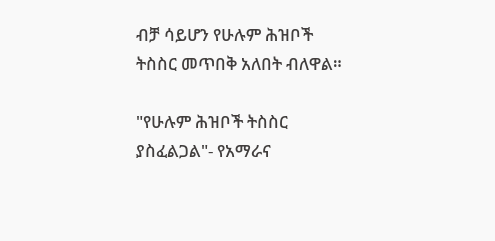ብቻ ሳይሆን የሁሉም ሕዝቦች ትስስር መጥበቅ አለበት ብለዋል።

"የሁሉም ሕዝቦች ትስስር ያስፈልጋል"- የአማራና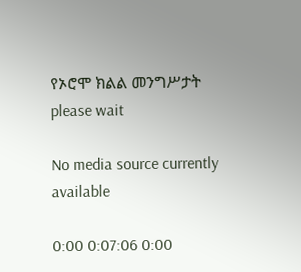የኦሮሞ ክልል መንግሥታት
please wait

No media source currently available

0:00 0:07:06 0:00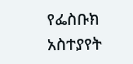የፌስቡክ አስተያየት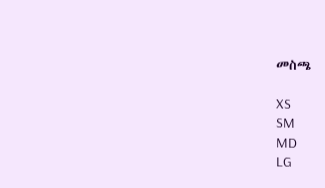መስጫ

XS
SM
MD
LG